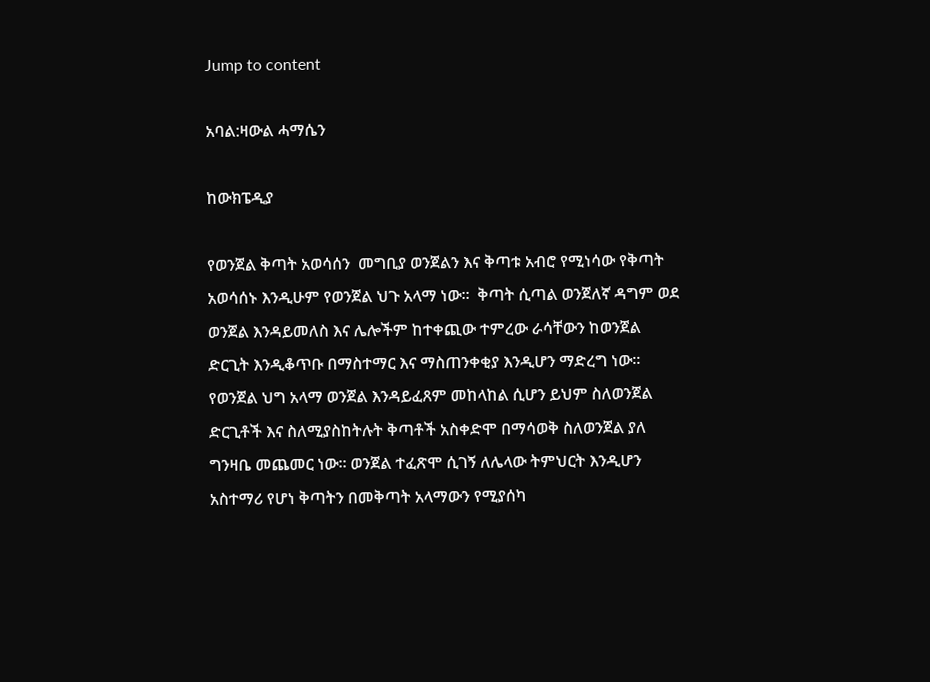Jump to content

አባል:ዛውል ሓማሴን

ከውክፔዲያ

የወንጀል ቅጣት አወሳሰን  መግቢያ ወንጀልን እና ቅጣቱ አብሮ የሚነሳው የቅጣት አወሳሰኑ እንዲሁም የወንጀል ህጉ አላማ ነው፡፡  ቅጣት ሲጣል ወንጀለኛ ዳግም ወደ ወንጀል እንዳይመለስ እና ሌሎችም ከተቀጪው ተምረው ራሳቸውን ከወንጀል ድርጊት እንዲቆጥቡ በማስተማር እና ማስጠንቀቂያ እንዲሆን ማድረግ ነው፡፡ የወንጀል ህግ አላማ ወንጀል እንዳይፈጸም መከላከል ሲሆን ይህም ስለወንጀል ድርጊቶች እና ስለሚያስከትሉት ቅጣቶች አስቀድሞ በማሳወቅ ስለወንጀል ያለ ግንዛቤ መጨመር ነው፡፡ ወንጀል ተፈጽሞ ሲገኝ ለሌላው ትምህርት እንዲሆን አስተማሪ የሆነ ቅጣትን በመቅጣት አላማውን የሚያሰካ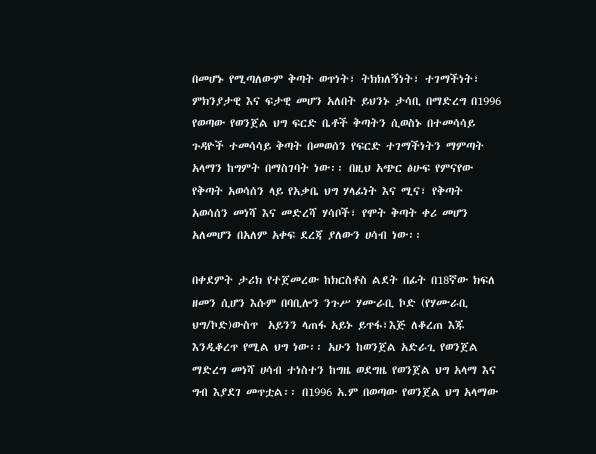በመሆኑ የሚጣለውም ቅጣት ወጥነት፣ ትክክለኝነት፣ ተገማችነት፣ ምክንያታዊ እና ፍታዊ መሆን አለበት ይህንኑ ታሳቢ በማድረግ በ1996 የወጣው የወንጀል ህግ ፍርድ ቤቶች ቅጣትን ሲወስኑ በተመሳሳይ ጉዳዮች ተመሳሳይ ቅጣት በመወሰን የፍርድ ተገማችነትን ማምጣት አላማን ከግምት በማስገባት ነው፡፡ በዚህ አጭር ፅሁፍ የምናየው የቅጣት አወሳሰን ላይ የአቃቤ ህግ ሃላፊነት እና ሚና፣ የቅጣት አወሳሰን መነሻ እና መድረሻ ሃሳቦች፣ የሞት ቅጣት ቀሪ መሆን አለመሆን በአለም አቀፍ ደረጃ ያለውን ሀሳብ ነው፡፡

በቀደምት ታሪክ የተጀመረው ከክርስቶስ ልደት በፊት በ18ኛው ክፍለ ዘመን ሲሆን እሱም በባቢሎን ንጉሥ ሃሙራቢ ኮድ (የሃሙራቢ ህግ/ኮድ)ውስጥ  አይንን ላጠፋ አይኑ ይጥፋ፣እጅ ለቆረጠ እጁ እንዲቆረጥ የሚል ህግ ነው፡፡ አሁን ከወንጀል አድራጊ የወንጀል ማድረግ መነሻ ሀሳብ ተነስተን ከግዜ ወደግዜ የወንጀል ህግ አላማ እና ግብ እያደገ መጥቷል፡፡ በ1996 አ.ም በወጣው የወንጀል ህግ አላማው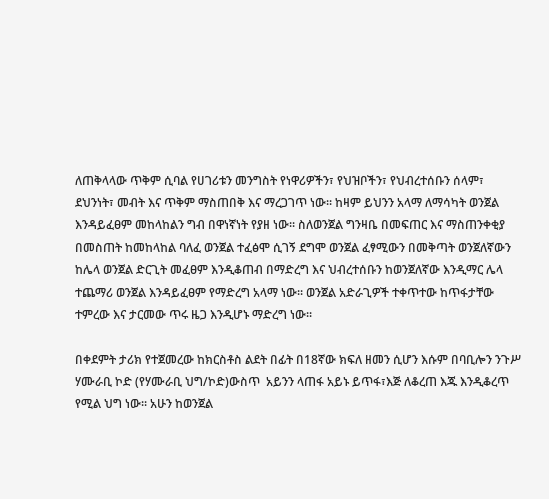ለጠቅላላው ጥቅም ሲባል የሀገሪቱን መንግስት የነዋሪዎችን፣ የህዝቦችን፣ የህብረተሰቡን ሰላም፣ ደህንነት፣ መብት እና ጥቅም ማስጠበቅ እና ማረጋገጥ ነው፡፡ ከዛም ይህንን አላማ ለማሳካት ወንጀል እንዳይፈፀም መከላከልን ግብ በዋነኛነት የያዘ ነው፡፡ ስለወንጀል ግንዛቤ በመፍጠር እና ማስጠንቀቂያ በመስጠት ከመከላከል ባለፈ ወንጀል ተፈፅሞ ሲገኝ ደግሞ ወንጀል ፈፃሚውን በመቅጣት ወንጀለኛውን ከሌላ ወንጀል ድርጊት መፈፀም እንዲቆጠብ በማድረግ እና ህብረተሰቡን ከወንጀለኛው እንዲማር ሌላ ተጨማሪ ወንጀል እንዳይፈፀም የማድረግ አላማ ነው፡፡ ወንጀል አድራጊዎች ተቀጥተው ከጥፋታቸው ተምረው እና ታርመው ጥሩ ዜጋ እንዲሆኑ ማድረግ ነው፡፡

በቀደምት ታሪክ የተጀመረው ከክርስቶስ ልደት በፊት በ18ኛው ክፍለ ዘመን ሲሆን እሱም በባቢሎን ንጉሥ ሃሙራቢ ኮድ (የሃሙራቢ ህግ/ኮድ)ውስጥ  አይንን ላጠፋ አይኑ ይጥፋ፣እጅ ለቆረጠ እጁ እንዲቆረጥ የሚል ህግ ነው፡፡ አሁን ከወንጀል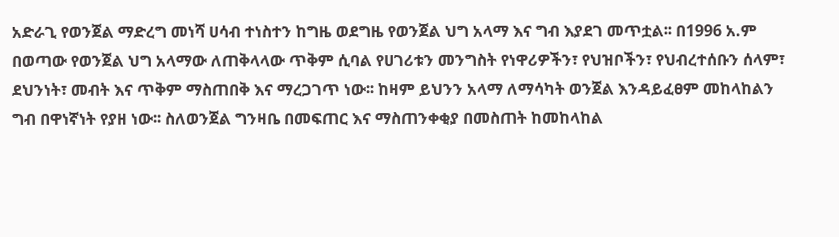አድራጊ የወንጀል ማድረግ መነሻ ሀሳብ ተነስተን ከግዜ ወደግዜ የወንጀል ህግ አላማ እና ግብ እያደገ መጥቷል፡፡ በ1996 አ.ም በወጣው የወንጀል ህግ አላማው ለጠቅላላው ጥቅም ሲባል የሀገሪቱን መንግስት የነዋሪዎችን፣ የህዝቦችን፣ የህብረተሰቡን ሰላም፣ ደህንነት፣ መብት እና ጥቅም ማስጠበቅ እና ማረጋገጥ ነው፡፡ ከዛም ይህንን አላማ ለማሳካት ወንጀል እንዳይፈፀም መከላከልን ግብ በዋነኛነት የያዘ ነው፡፡ ስለወንጀል ግንዛቤ በመፍጠር እና ማስጠንቀቂያ በመስጠት ከመከላከል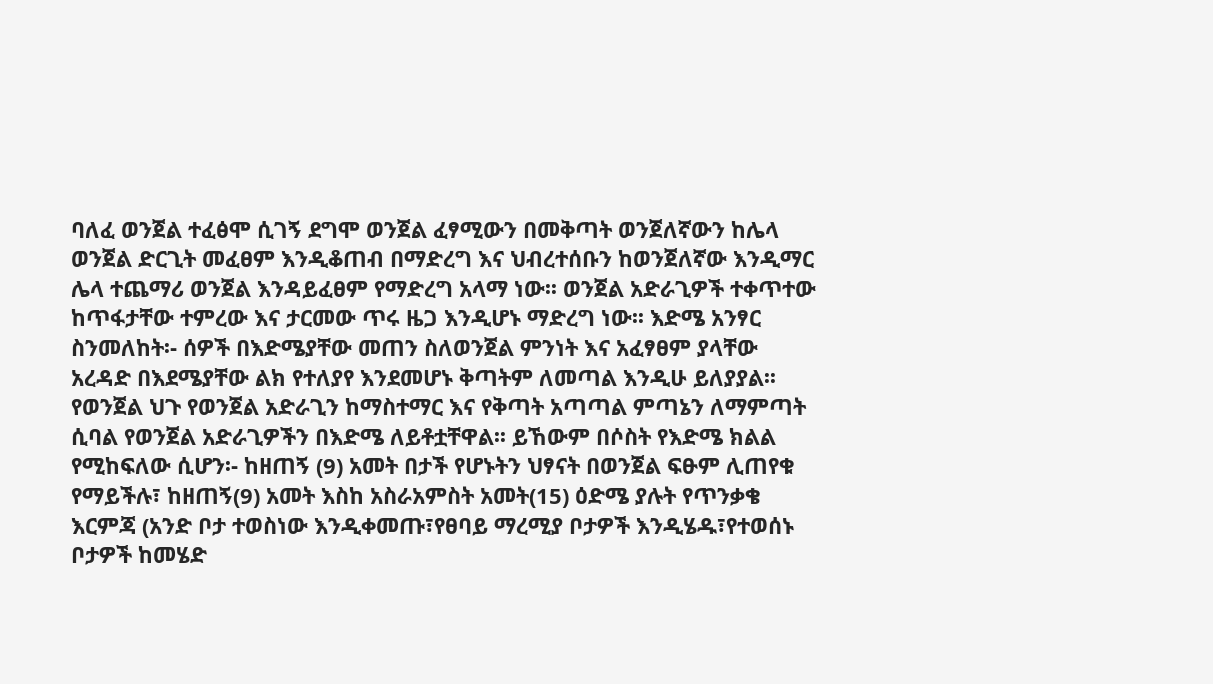ባለፈ ወንጀል ተፈፅሞ ሲገኝ ደግሞ ወንጀል ፈፃሚውን በመቅጣት ወንጀለኛውን ከሌላ ወንጀል ድርጊት መፈፀም እንዲቆጠብ በማድረግ እና ህብረተሰቡን ከወንጀለኛው እንዲማር ሌላ ተጨማሪ ወንጀል እንዳይፈፀም የማድረግ አላማ ነው፡፡ ወንጀል አድራጊዎች ተቀጥተው ከጥፋታቸው ተምረው እና ታርመው ጥሩ ዜጋ እንዲሆኑ ማድረግ ነው፡፡ እድሜ አንፃር ስንመለከት፡- ሰዎች በእድሜያቸው መጠን ስለወንጀል ምንነት እና አፈፃፀም ያላቸው አረዳድ በእደሜያቸው ልክ የተለያየ እንደመሆኑ ቅጣትም ለመጣል እንዲሁ ይለያያል፡፡ የወንጀል ህጉ የወንጀል አድራጊን ከማስተማር እና የቅጣት አጣጣል ምጣኔን ለማምጣት ሲባል የወንጀል አድራጊዎችን በእድሜ ለይቶቷቸዋል፡፡ ይኸውም በሶስት የእድሜ ክልል የሚከፍለው ሲሆን፡- ከዘጠኝ (9) አመት በታች የሆኑትን ህፃናት በወንጀል ፍፁም ሊጠየቁ የማይችሉ፣ ከዘጠኝ(9) አመት እስከ አስራአምስት አመት(15) ዕድሜ ያሉት የጥንቃቄ እርምጃ (አንድ ቦታ ተወስነው እንዲቀመጡ፣የፀባይ ማረሚያ ቦታዎች እንዲሄዱ፣የተወሰኑ ቦታዎች ከመሄድ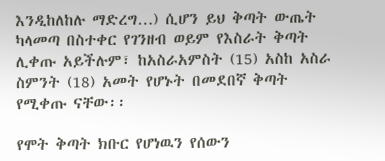እንዲከለከሉ ማድረግ…) ሲሆን ይህ ቅጣት ውጤት ካላመጣ በስተቀር የገንዘብ ወይም የእስራት ቅጣት ሊቀጡ አይችሉም፣ ከአስራአምስት (15) አስከ አስራ ስምንት (18) አመት የሆኑት በመደበኛ ቅጣት የሚቀጡ ናቸው፡፡

የሞት ቅጣት ክቡር የሆነዉን የሰውን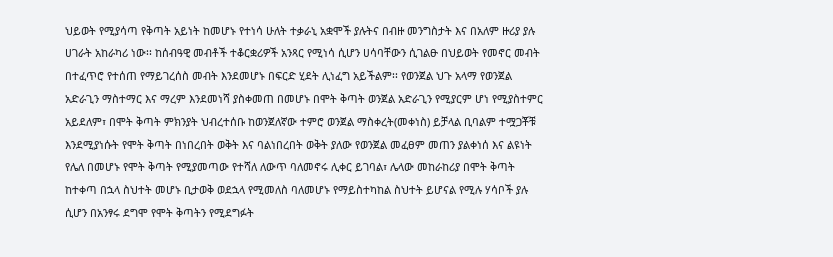ህይወት የሚያሳጣ የቅጣት አይነት ከመሆኑ የተነሳ ሁለት ተቃራኒ አቋሞች ያሉትና በብዙ መንግስታት እና በአለም ዙሪያ ያሉ ሀገራት አከራካሪ ነው፡፡ ከሰብዓዊ መብቶች ተቆርቋሪዎች አንጻር የሚነሳ ሲሆን ሀሳባቸውን ሲገልፁ በህይወት የመኖር መብት በተፈጥሮ የተሰጠ የማይገረሰስ መብት እንደመሆኑ በፍርድ ሂደት ሊነፈግ አይችልም፡፡ የወንጀል ህጉ አላማ የወንጀል አድራጊን ማስተማር እና ማረም እንደመነሻ ያስቀመጠ በመሆኑ በሞት ቅጣት ወንጀል አድራጊን የሚያርም ሆነ የሚያስተምር አይደለም፣ በሞት ቅጣት ምክንያት ህብረተሰቡ ከወንጀለኛው ተምሮ ወንጀል ማስቀረት(መቀነስ) ይቻላል ቢባልም ተሟጋቾቹ እንደሚያነሱት የሞት ቅጣት በነበረበት ወቅት እና ባልነበረበት ወቅት ያለው የወንጀል መፈፀም መጠን ያልቀነሰ እና ልዩነት የሌለ በመሆኑ የሞት ቅጣት የሚያመጣው የተሻለ ለውጥ ባለመኖሩ ሊቀር ይገባል፣ ሌላው መከራከሪያ በሞት ቅጣት ከተቀጣ በኋላ ስህተት መሆኑ ቢታወቅ ወደኋላ የሚመለስ ባለመሆኑ የማይስተካከል ስህተት ይሆናል የሚሉ ሃሳቦች ያሉ ሲሆን በአንፃሩ ደግሞ የሞት ቅጣትን የሚደግፉት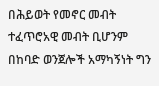በሕይወት የመኖር መብት ተፈጥሮአዊ መብት ቢሆንም በከባድ ወንጀሎች አማካኝነት ግን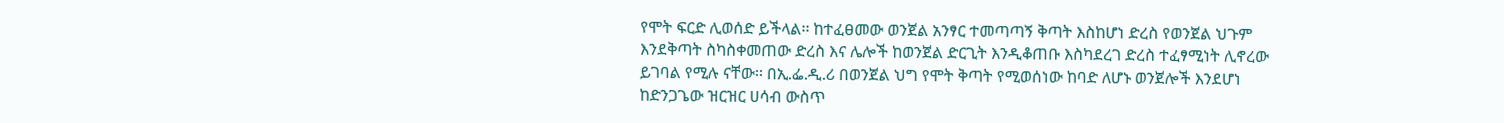የሞት ፍርድ ሊወሰድ ይችላል፡፡ ከተፈፀመው ወንጀል አንፃር ተመጣጣኝ ቅጣት እስከሆነ ድረስ የወንጀል ህጉም እንደቅጣት ስካስቀመጠው ድረስ እና ሌሎች ከወንጀል ድርጊት እንዲቆጠቡ እስካደረገ ድረስ ተፈፃሚነት ሊኖረው ይገባል የሚሉ ናቸው፡፡ በኢ.ፌ.ዲ.ሪ በወንጀል ህግ የሞት ቅጣት የሚወሰነው ከባድ ለሆኑ ወንጀሎች እንደሆነ ከድንጋጌው ዝርዝር ሀሳብ ውስጥ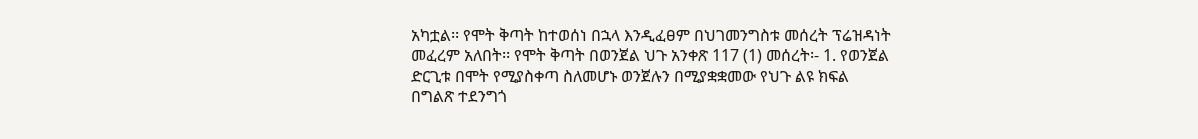አካቷል፡፡ የሞት ቅጣት ከተወሰነ በኋላ እንዲፈፀም በህገመንግስቱ መሰረት ፕሬዝዳነት መፈረም አለበት፡፡ የሞት ቅጣት በወንጀል ህጉ አንቀጽ 117 (1) መሰረት፡- 1. የወንጀል ድርጊቱ በሞት የሚያስቀጣ ስለመሆኑ ወንጀሉን በሚያቋቋመው የህጉ ልዩ ክፍል በግልጽ ተደንግጎ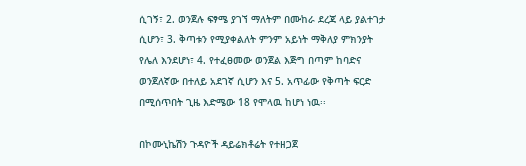ሲገኝ፣ 2. ወንጀሉ ፍፃሜ ያገኘ ማለትም በሙከራ ደረጃ ላይ ያልተገታ ሲሆን፣ 3. ቅጣቱን የሚያቀልለት ምንም አይነት ማቅለያ ምክንያት የሌለ እንደሆነ፣ 4. የተፈፀመው ወንጀል እጅግ በጣም ከባድና ወንጀለኛው በተለይ አደገኛ ሲሆን እና 5. አጥፊው የቅጣት ፍርድ በሚሰጥበት ጊዜ እድሜው 18 የሞላዉ ከሆነ ነዉ፡፡

በኮሙኒኬሽን ጉዳዮች ዳይሬክቶሬት የተዘጋጀ